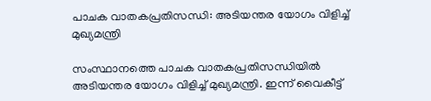പാചക വാതകപ്രതിസന്ധി: അടിയന്തര യോഗം വിളിച്ച് മുഖ്യമന്ത്രി

സംസ്ഥാനത്തെ പാചക വാതകപ്രതിസന്ധിയില്‍ അടിയന്തര യോഗം വിളിച്ച് മുഖ്യമന്ത്രി. ഇന്ന് വൈകീട്ട്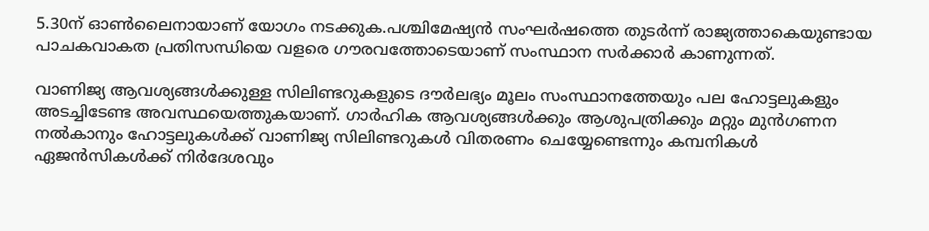5.30ന് ഓണ്‍ലൈനായാണ് യോഗം നടക്കുക.പശ്ചിമേഷ്യന്‍ സംഘര്‍ഷത്തെ തുടര്‍ന്ന് രാജ്യത്താകെയുണ്ടായ പാചകവാകത പ്രതിസന്ധിയെ വളരെ ഗൗരവത്തോടെയാണ് സംസ്ഥാന സര്‍ക്കാര്‍ കാണുന്നത്.

വാണിജ്യ ആവശ്യങ്ങള്‍ക്കുള്ള സിലിണ്ടറുകളുടെ ദൗര്‍ലഭ്യം മൂലം സംസ്ഥാനത്തേയും പല ഹോട്ടലുകളും അടച്ചിടേണ്ട അവസ്ഥയെത്തുകയാണ്. ഗാര്‍ഹിക ആവശ്യങ്ങള്‍ക്കും ആശുപത്രിക്കും മറ്റും മുന്‍ഗണന നല്‍കാനും ഹോട്ടലുകള്‍ക്ക് വാണിജ്യ സിലിണ്ടറുകള്‍ വിതരണം ചെയ്യേണ്ടെന്നും കമ്പനികള്‍ ഏജന്‍സികള്‍ക്ക് നിര്‍ദേശവും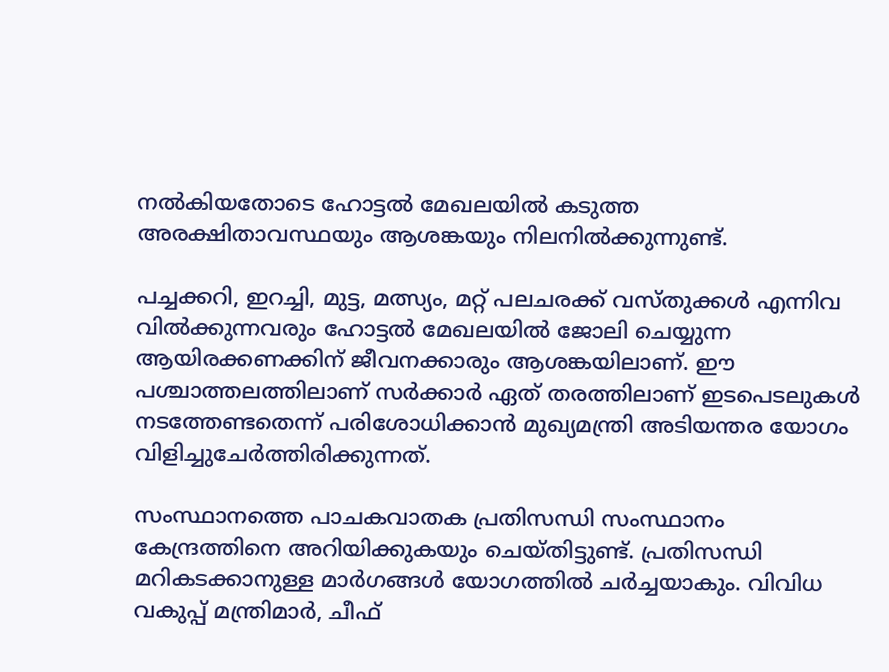നല്‍കിയതോടെ ഹോട്ടല്‍ മേഖലയില്‍ കടുത്ത അരക്ഷിതാവസ്ഥയും ആശങ്കയും നിലനില്‍ക്കുന്നുണ്ട്.

പച്ചക്കറി, ഇറച്ചി, മുട്ട, മത്സ്യം, മറ്റ് പലചരക്ക് വസ്തുക്കള്‍ എന്നിവ വില്‍ക്കുന്നവരും ഹോട്ടല്‍ മേഖലയില്‍ ജോലി ചെയ്യുന്ന ആയിരക്കണക്കിന് ജീവനക്കാരും ആശങ്കയിലാണ്. ഈ പശ്ചാത്തലത്തിലാണ് സര്‍ക്കാര്‍ ഏത് തരത്തിലാണ് ഇടപെടലുകള്‍ നടത്തേണ്ടതെന്ന് പരിശോധിക്കാന്‍ മുഖ്യമന്ത്രി അടിയന്തര യോഗം വിളിച്ചുചേര്‍ത്തിരിക്കുന്നത്.

സംസ്ഥാനത്തെ പാചകവാതക പ്രതിസന്ധി സംസ്ഥാനം കേന്ദ്രത്തിനെ അറിയിക്കുകയും ചെയ്തിട്ടുണ്ട്. പ്രതിസന്ധി മറികടക്കാനുള്ള മാര്‍ഗങ്ങള്‍ യോഗത്തില്‍ ചര്‍ച്ചയാകും. വിവിധ വകുപ്പ് മന്ത്രിമാര്‍, ചീഫ്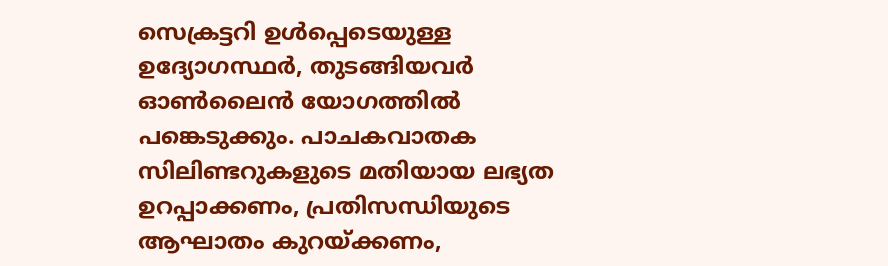സെക്രട്ടറി ഉള്‍പ്പെടെയുള്ള ഉദ്യോഗസ്ഥര്‍, തുടങ്ങിയവര്‍ ഓണ്‍ലൈന്‍ യോഗത്തില്‍ പങ്കെടുക്കും. പാചകവാതക സിലിണ്ടറുകളുടെ മതിയായ ലഭ്യത ഉറപ്പാക്കണം, പ്രതിസന്ധിയുടെ ആഘാതം കുറയ്ക്കണം,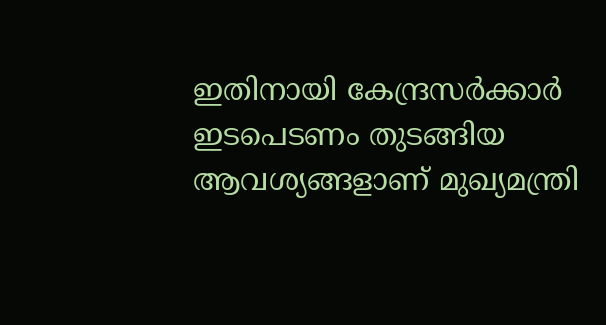ഇതിനായി കേന്ദ്രസര്‍ക്കാര്‍ ഇടപെടണം തുടങ്ങിയ ആവശ്യങ്ങളാണ് മുഖ്യമന്ത്രി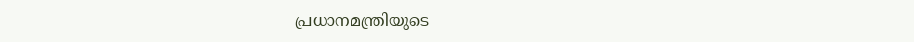പ്രധാനമന്ത്രിയുടെ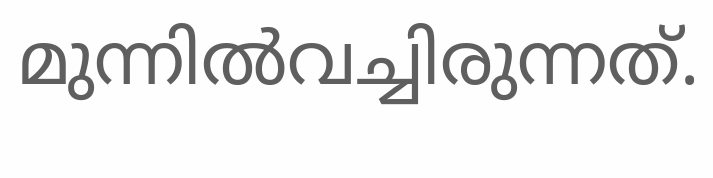മുന്നില്‍വച്ചിരുന്നത്.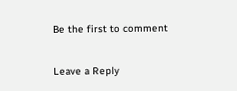Be the first to comment

Leave a Reply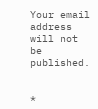Your email address will not be published.


*